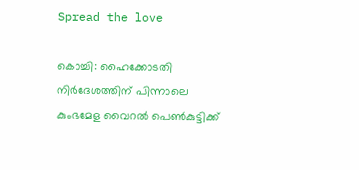Spread the love

കൊച്ചി: ഹൈക്കോടതി നിര്‍ദേശത്തിന് പിന്നാലെ കുംഭമേള വൈറല്‍ പെണ്‍കുട്ടിക്ക്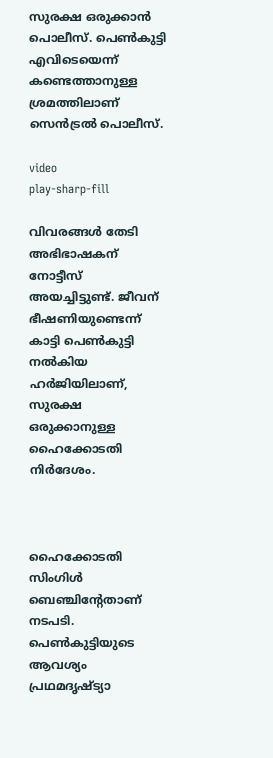സുരക്ഷ ഒരുക്കാന്‍ പൊലീസ്. പെണ്‍കുട്ടി എവിടെയെന്ന് കണ്ടെത്താനുള്ള ശ്രമത്തിലാണ് സെന്‍ട്രല്‍ പൊലീസ്.

video
play-sharp-fill

വിവരങ്ങള്‍ തേടി അഭിഭാഷകന് നോട്ടീസ് അയച്ചിട്ടുണ്ട്. ജീവന് ഭീഷണിയുണ്ടെന്ന് കാട്ടി പെണ്‍കുട്ടി നല്‍കിയ ഹര്‍ജിയിലാണ്, സുരക്ഷ ഒരുക്കാനുള്ള ഹൈക്കോടതി നിര്‍ദേശം.



ഹൈക്കോടതി സിംഗിള്‍ ബെഞ്ചിന്റേതാണ് നടപടി. പെണ്‍കുട്ടിയുടെ ആവശ്യം പ്രഥമദൃഷ്ട്യാ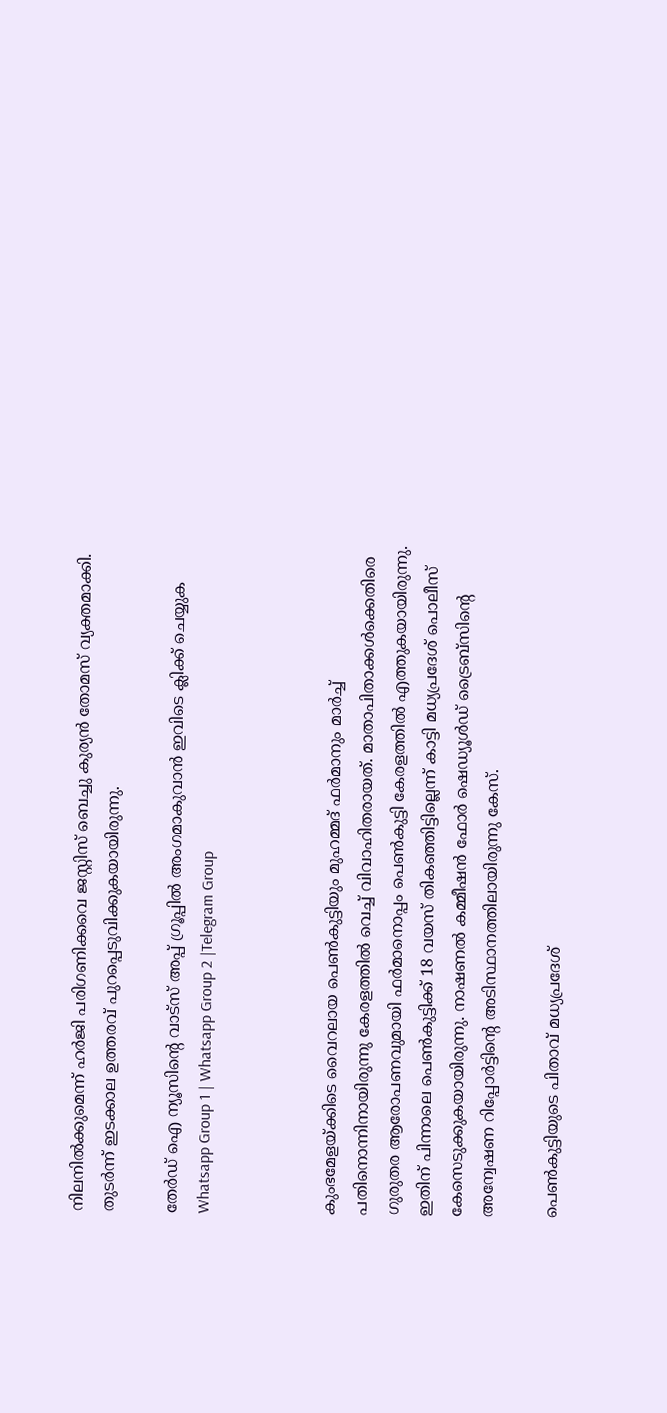നിലനില്‍ക്കുമെന്ന് ഹര്‍ജി പരിഗണിക്കവെ ജസ്റ്റിസ് ബെച്ചു കുര്യന്‍ തോമസ് വ്യക്തമാക്കി. തുടര്‍ന്ന് ഇടക്കാല ഉത്തരവ് പുറപ്പെടുവിക്കുകയായിരുന്നു.

തേർഡ് ഐ ന്യൂസിന്റെ വാട്സ് അപ്പ് ഗ്രൂപ്പിൽ അംഗമാകുവാൻ ഇവിടെ ക്ലിക്ക് ചെയ്യുക
Whatsapp Group 1 | Whatsapp Group 2 |Telegram Group



കുംഭമേളയ്ക്കിടെ വൈറലായ പെണ്‍കുട്ടിയും മുഹമ്മദ് ഫര്‍മാനും മാര്‍ച്ച്‌ പതിനൊന്നിനായിരുന്നു കേരളത്തില്‍ വെച്ച്‌ വിവാഹിതരായത്. മാതാപിതാക്കള്‍ക്കെതിരെ ഗുരുതര ആരോപണവുമായി ഫര്‍മാനൊപ്പം പെണ്‍കുട്ടി കേരളത്തില്‍ എത്തുകയായിരുന്നു. ഇതിന് പിന്നാലെ പെണ്‍കുട്ടിക്ക് 18 വയസ് തികഞ്ഞിട്ടില്ലെന്ന് കാട്ടി മധ്യപ്രദേശ് പൊലീസ് കേസെടുക്കുകയായിരുന്നു. നാഷണല്‍ കമ്മീഷന്‍ ഫോര്‍ ഷെഡ്യൂള്‍ഡ് ട്രൈബ്‌സിന്റെ അന്വേഷണ റിപ്പോര്‍ട്ടിന്റെ അടിസ്ഥാനത്തിലായിരുന്നു കേസ്.

പെണ്‍കുട്ടിയുടെ പിതാവ് മധ്യപ്രദേശ്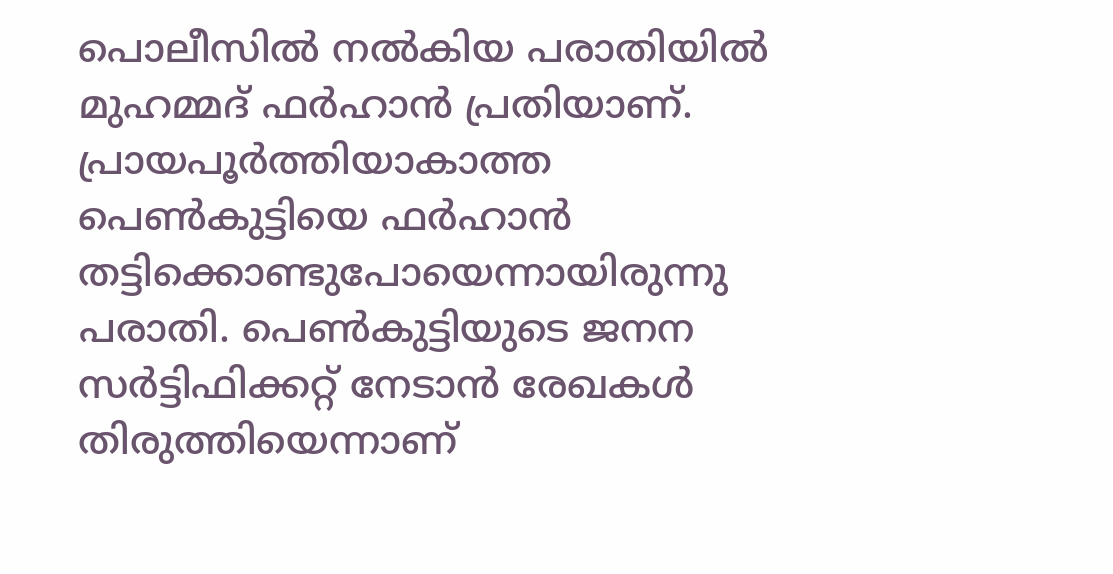പൊലീസില്‍ നല്‍കിയ പരാതിയില്‍ മുഹമ്മദ് ഫര്‍ഹാന്‍ പ്രതിയാണ്. പ്രായപൂര്‍ത്തിയാകാത്ത പെണ്‍കുട്ടിയെ ഫര്‍ഹാന്‍ തട്ടിക്കൊണ്ടുപോയെന്നായിരുന്നു പരാതി. പെണ്‍കുട്ടിയുടെ ജനന സര്‍ട്ടിഫിക്കറ്റ് നേടാന്‍ രേഖകള്‍ തിരുത്തിയെന്നാണ്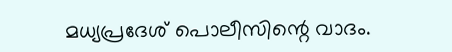മധ്യപ്രദേശ് പൊലീസിന്റെ വാദം.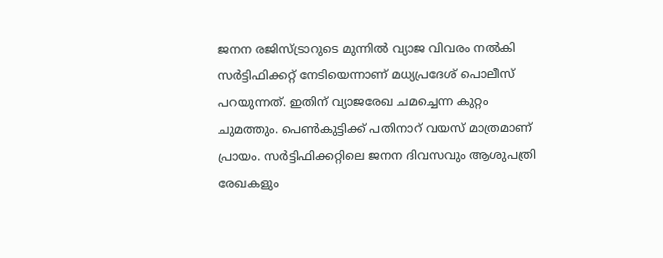ജനന രജിസ്ട്രാറുടെ മുന്നില്‍ വ്യാജ വിവരം നല്‍കി സര്‍ട്ടിഫിക്കറ്റ് നേടിയെന്നാണ് മധ്യപ്രദേശ് പൊലീസ് പറയുന്നത്. ഇതിന് വ്യാജരേഖ ചമച്ചെന്ന കുറ്റം ചുമത്തും. പെണ്‍കുട്ടിക്ക് പതിനാറ് വയസ് മാത്രമാണ് പ്രായം. സര്‍ട്ടിഫിക്കറ്റിലെ ജനന ദിവസവും ആശുപത്രി രേഖകളും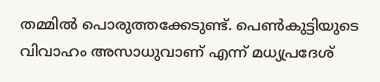തമ്മില്‍ പൊരുത്തക്കേടുണ്ട്. പെണ്‍കുട്ടിയുടെ വിവാഹം അസാധുവാണ് എന്ന് മധ്യപ്രദേശ്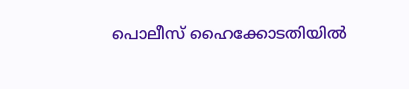പൊലീസ് ഹൈക്കോടതിയില്‍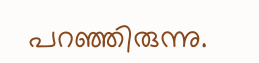പറഞ്ഞിരുന്നു.